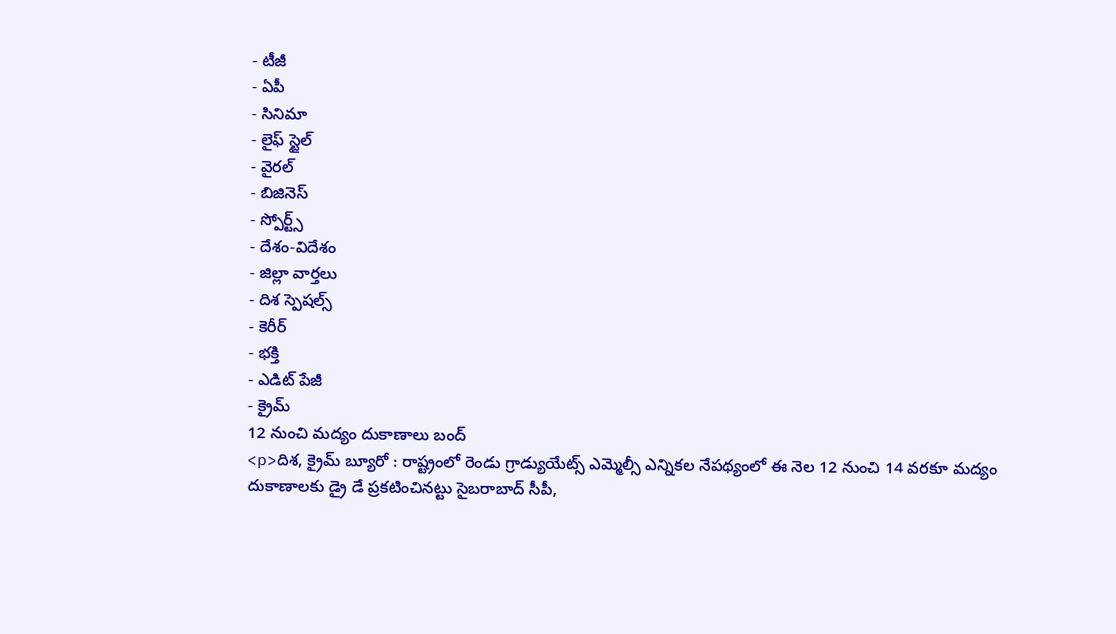- టీజీ
- ఏపీ
- సినిమా
- లైఫ్ స్టైల్
- వైరల్
- బిజినెస్
- స్పోర్ట్స్
- దేశం-విదేశం
- జిల్లా వార్తలు
- దిశ స్పెషల్స్
- కెరీర్
- భక్తి
- ఎడిట్ పేజీ
- క్రైమ్
12 నుంచి మద్యం దుకాణాలు బంద్
<p>దిశ, క్రైమ్ బ్యూరో : రాష్ట్రంలో రెండు గ్రాడ్యుయేట్స్ ఎమ్మెల్సీ ఎన్నికల నేపథ్యంలో ఈ నెల 12 నుంచి 14 వరకూ మద్యం దుకాణాలకు డ్రై డే ప్రకటించినట్టు సైబరాబాద్ సీపీ,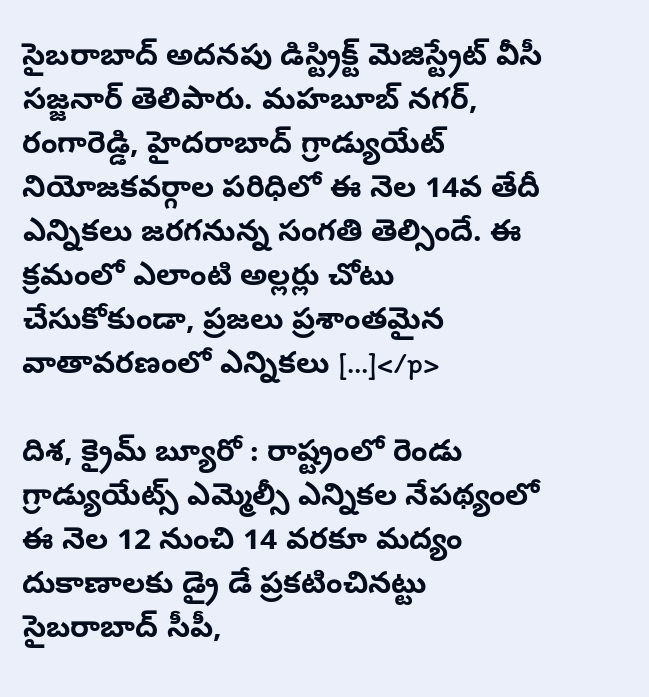సైబరాబాద్ అదనపు డిస్ట్రిక్ట్ మెజిస్ట్రేట్ వీసీ సజ్జనార్ తెలిపారు. మహబూబ్ నగర్, రంగారెడ్డి, హైదరాబాద్ గ్రాడ్యుయేట్ నియోజకవర్గాల పరిధిలో ఈ నెల 14వ తేదీ ఎన్నికలు జరగనున్న సంగతి తెల్సిందే. ఈ క్రమంలో ఎలాంటి అల్లర్లు చోటు చేసుకోకుండా, ప్రజలు ప్రశాంతమైన వాతావరణంలో ఎన్నికలు […]</p>

దిశ, క్రైమ్ బ్యూరో : రాష్ట్రంలో రెండు గ్రాడ్యుయేట్స్ ఎమ్మెల్సీ ఎన్నికల నేపథ్యంలో ఈ నెల 12 నుంచి 14 వరకూ మద్యం దుకాణాలకు డ్రై డే ప్రకటించినట్టు సైబరాబాద్ సీపీ,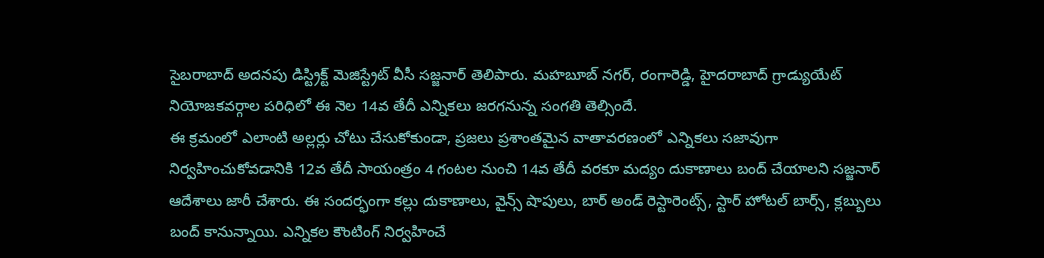సైబరాబాద్ అదనపు డిస్ట్రిక్ట్ మెజిస్ట్రేట్ వీసీ సజ్జనార్ తెలిపారు. మహబూబ్ నగర్, రంగారెడ్డి, హైదరాబాద్ గ్రాడ్యుయేట్ నియోజకవర్గాల పరిధిలో ఈ నెల 14వ తేదీ ఎన్నికలు జరగనున్న సంగతి తెల్సిందే.
ఈ క్రమంలో ఎలాంటి అల్లర్లు చోటు చేసుకోకుండా, ప్రజలు ప్రశాంతమైన వాతావరణంలో ఎన్నికలు సజావుగా నిర్వహించుకోవడానికి 12వ తేదీ సాయంత్రం 4 గంటల నుంచి 14వ తేదీ వరకూ మద్యం దుకాణాలు బంద్ చేయాలని సజ్జనార్ ఆదేశాలు జారీ చేశారు. ఈ సందర్భంగా కల్లు దుకాణాలు, వైన్స్ షాపులు, బార్ అండ్ రెస్టారెంట్స్, స్టార్ హోటల్ బార్స్, క్లబ్బులు బంద్ కానున్నాయి. ఎన్నికల కౌంటింగ్ నిర్వహించే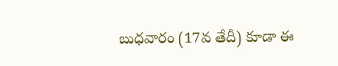బుధవారం (17వ తేదీ) కూడా ఈ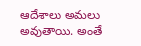ఆదేశాలు అమలు అవుతాయి. అంతే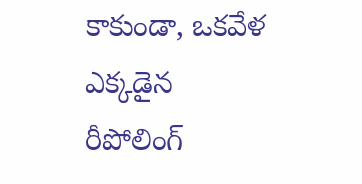కాకుండా, ఒకవేళ ఎక్కడైన రీపోలింగ్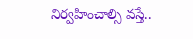నిర్వహించాల్సి వస్తే..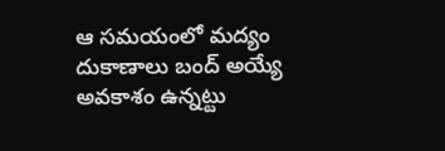ఆ సమయంలో మద్యం దుకాణాలు బంద్ అయ్యే అవకాశం ఉన్నట్టు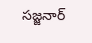సజ్జనార్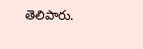తెలిపారు.